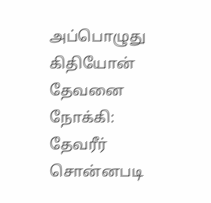அப்பொழுது கிதியோன் தேவனை நோக்கி: தேவரீர் சொன்னபடி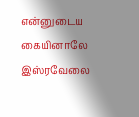என்னுடைய கையினாலே இஸ்ரவேலை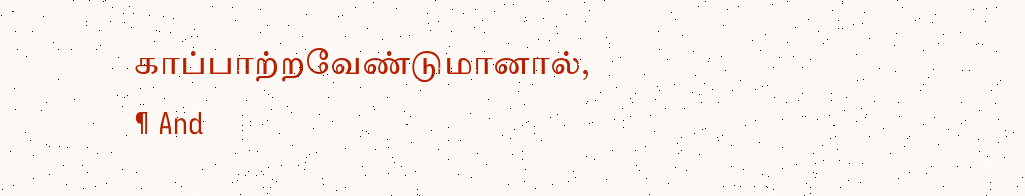காப்பாற்றவேண்டுமானால்,
¶ And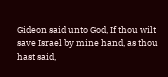Gideon said unto God, If thou wilt save Israel by mine hand, as thou hast said,